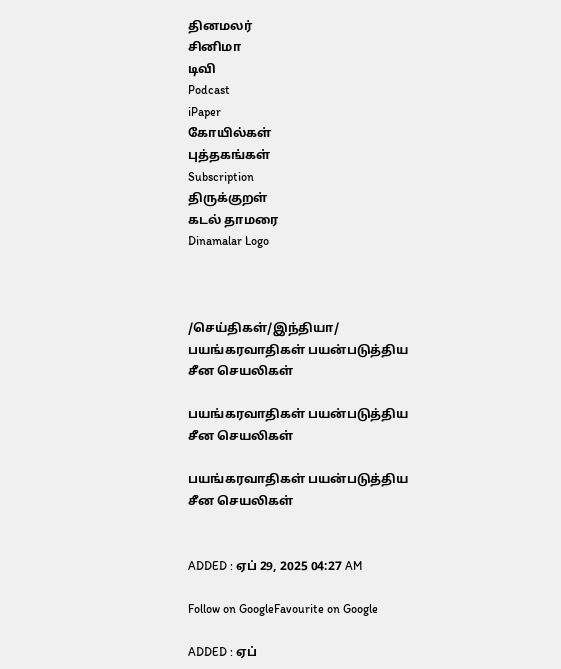தினமலர்
சினிமா
டிவி
Podcast
iPaper
கோயில்கள்
புத்தகங்கள்
Subscription
திருக்குறள்
கடல் தாமரை
Dinamalar Logo



/செய்திகள்/இந்தியா/ பயங்கரவாதிகள் பயன்படுத்திய சீன செயலிகள்

பயங்கரவாதிகள் பயன்படுத்திய சீன செயலிகள்

பயங்கரவாதிகள் பயன்படுத்திய சீன செயலிகள்


ADDED : ஏப் 29, 2025 04:27 AM

Follow on GoogleFavourite on Google

ADDED : ஏப்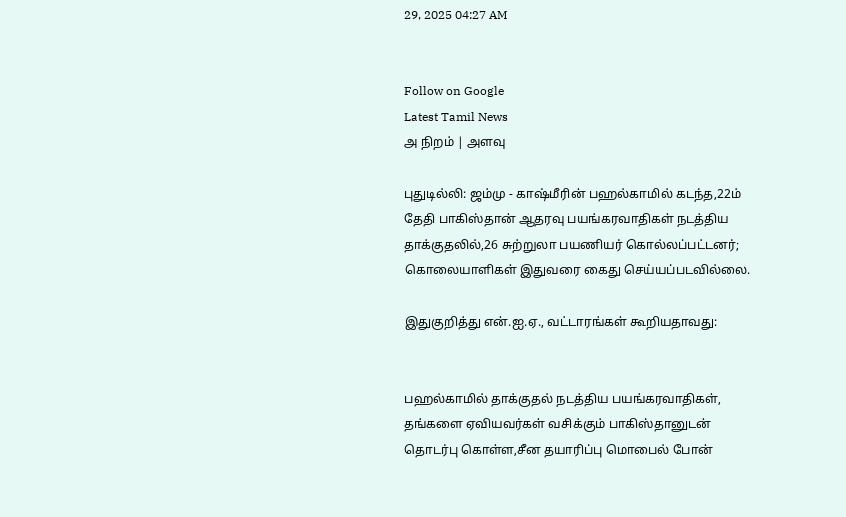29, 2025 04:27 AM


Follow on Google
Latest Tamil News
அ நிறம் | அளவு

புதுடில்லி: ஜம்மு - காஷ்மீரின் பஹல்காமில் கடந்த,22ம் தேதி பாகிஸ்தான் ஆதரவு பயங்கரவாதிகள் நடத்திய தாக்குதலில்,26 சுற்றுலா பயணியர் கொல்லப்பட்டனர்; கொலையாளிகள் இதுவரை கைது செய்யப்படவில்லை.

இதுகுறித்து என்.ஐ.ஏ., வட்டாரங்கள் கூறியதாவது:


பஹல்காமில் தாக்குதல் நடத்திய பயங்கரவாதிகள், தங்களை ஏவியவர்கள் வசிக்கும் பாகிஸ்தானுடன் தொடர்பு கொள்ள,சீன தயாரிப்பு மொபைல் போன்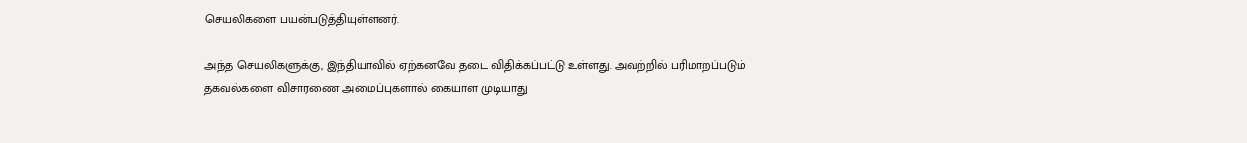செயலிகளை பயன்படுத்தியுள்ளனர்.

அந்த செயலிகளுக்கு, இந்தியாவில் ஏற்கனவே தடை விதிக்கப்பட்டு உள்ளது. அவற்றில் பரிமாறப்படும் தகவல்களை விசாரணை அமைப்புகளால் கையாள முடியாது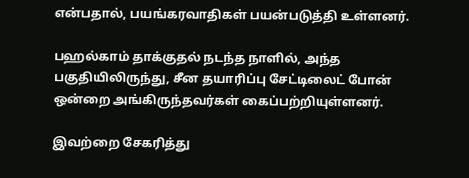என்பதால், பயங்கரவாதிகள் பயன்படுத்தி உள்ளனர்.

பஹல்காம் தாக்குதல் நடந்த நாளில், அந்த பகுதியிலிருந்து, சீன தயாரிப்பு சேட்டிலைட் போன் ஒன்றை அங்கிருந்தவர்கள் கைப்பற்றியுள்ளனர்.

இவற்றை சேகரித்து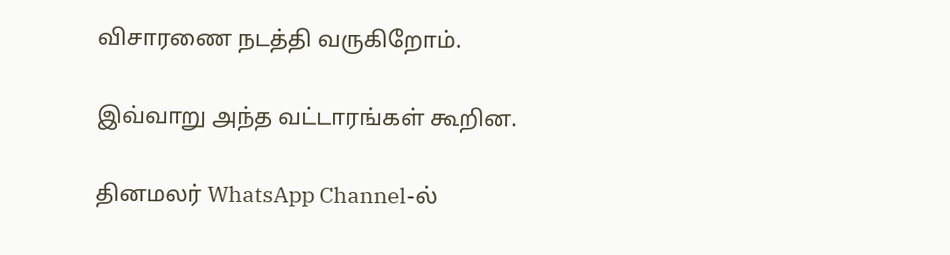விசாரணை நடத்தி வருகிறோம்.

இவ்வாறு அந்த வட்டாரங்கள் கூறின.

தினமலர் WhatsApp Channel-ல்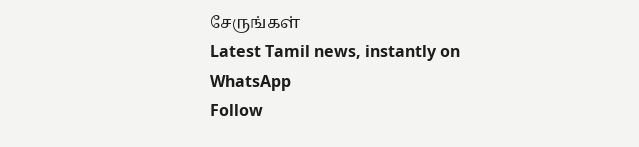சேருங்கள்
Latest Tamil news, instantly on WhatsApp
Follow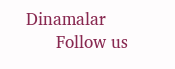Dinamalar
      Follow us